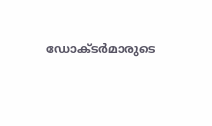ഡോക്ടർമാരുടെ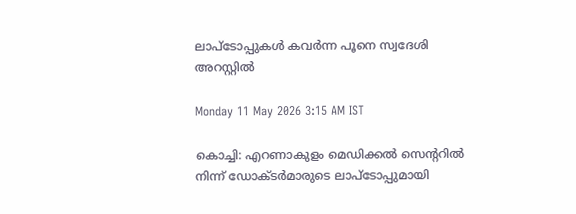ലാപ്ടോപ്പുകൾ കവർന്ന പൂനെ സ്വദേശി അറസ്റ്റിൽ

Monday 11 May 2026 3:15 AM IST

കൊച്ചി: എറണാകുളം മെഡിക്കൽ സെന്ററിൽ നിന്ന് ഡോക്ടർമാരുടെ ലാപ്ടോപ്പുമായി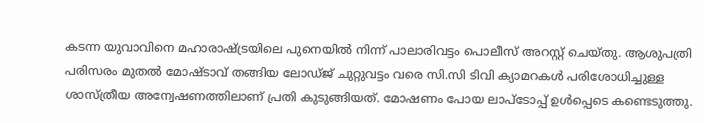കടന്ന യുവാവിനെ മഹാരാഷ്ട്രയിലെ പുനെയിൽ നിന്ന് പാലാരിവട്ടം പൊലീസ് അറസ്റ്റ് ചെയ്തു. ആശുപത്രി പരിസരം മുതൽ മോഷ്ടാവ് തങ്ങിയ ലോഡ്ജ് ചുറ്റുവട്ടം വരെ സി.സി ടിവി ക്യാമറകൾ പരിശോധിച്ചുള്ള ശാസ്ത്രീയ അന്വേഷണത്തിലാണ് പ്രതി കുടുങ്ങിയത്. മോഷണം പോയ ലാപ്ടോപ്പ് ഉൾപ്പെടെ കണ്ടെടുത്തു.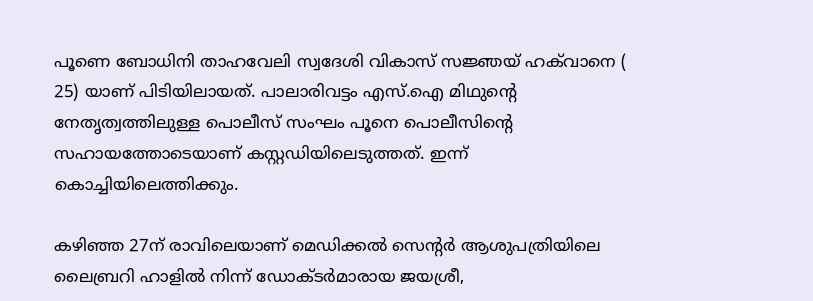പൂണെ ബോധിനി താഹവേലി സ്വദേശി വികാസ് സജ്ഞയ് ഹക്‌വാനെ ( 25) യാണ് പിടിയിലായത്. പാലാരിവട്ടം എസ്.ഐ മിഥുന്റെ നേതൃത്വത്തിലുള്ള പൊലീസ് സംഘം പൂനെ പൊലീസിന്റെ സഹായത്തോടെയാണ് കസ്റ്റഡിയിലെടുത്തത്. ഇന്ന് കൊച്ചിയിലെത്തിക്കും.

കഴിഞ്ഞ 27ന് രാവിലെയാണ് മെഡിക്കൽ സെന്റർ ആശുപത്രിയിലെ ലൈബ്രറി ഹാളിൽ നിന്ന് ഡോക്ടർമാരായ ജയശ്രീ,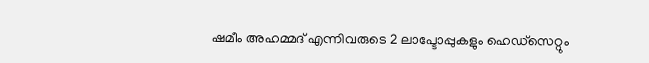ഷമീം അഹമ്മദ് എന്നിവരുടെ 2 ലാപ്ടോപ്പുകളും ഹെഡ്സെറ്റും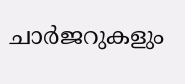ചാർജറുകളും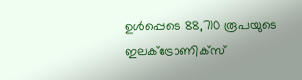ഉൾപ്പെടെ 88,710 രൂപയുടെ ഇലക്ട്രോണിക്സ്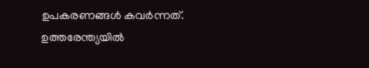ഉപകരണങ്ങൾ കവ‌ർന്നത്. ഉത്തരേന്ത്യയിൽ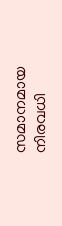സമാനമായ നിരവധി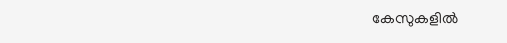കേസുകളിൽ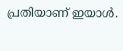പ്രതിയാണ് ഇയാൾ.